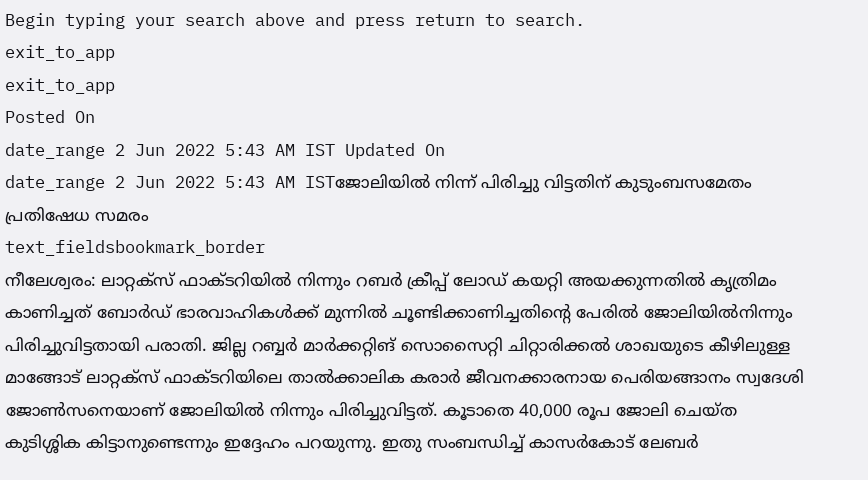Begin typing your search above and press return to search.
exit_to_app
exit_to_app
Posted On
date_range 2 Jun 2022 5:43 AM IST Updated On
date_range 2 Jun 2022 5:43 AM ISTജോലിയിൽ നിന്ന് പിരിച്ചു വിട്ടതിന് കുടുംബസമേതം പ്രതിഷേധ സമരം
text_fieldsbookmark_border
നീലേശ്വരം: ലാറ്റക്സ് ഫാക്ടറിയിൽ നിന്നും റബർ ക്രീപ്പ് ലോഡ് കയറ്റി അയക്കുന്നതിൽ കൃത്രിമം കാണിച്ചത് ബോർഡ് ഭാരവാഹികൾക്ക് മുന്നിൽ ചൂണ്ടിക്കാണിച്ചതിന്റെ പേരിൽ ജോലിയിൽനിന്നും പിരിച്ചുവിട്ടതായി പരാതി. ജില്ല റബ്ബർ മാർക്കറ്റിങ് സൊസൈറ്റി ചിറ്റാരിക്കൽ ശാഖയുടെ കീഴിലുള്ള മാങ്ങോട് ലാറ്റക്സ് ഫാക്ടറിയിലെ താൽക്കാലിക കരാർ ജീവനക്കാരനായ പെരിയങ്ങാനം സ്വദേശി ജോൺസനെയാണ് ജോലിയിൽ നിന്നും പിരിച്ചുവിട്ടത്. കൂടാതെ 40,000 രൂപ ജോലി ചെയ്ത കുടിശ്ശിക കിട്ടാനുണ്ടെന്നും ഇദ്ദേഹം പറയുന്നു. ഇതു സംബന്ധിച്ച് കാസർകോട് ലേബർ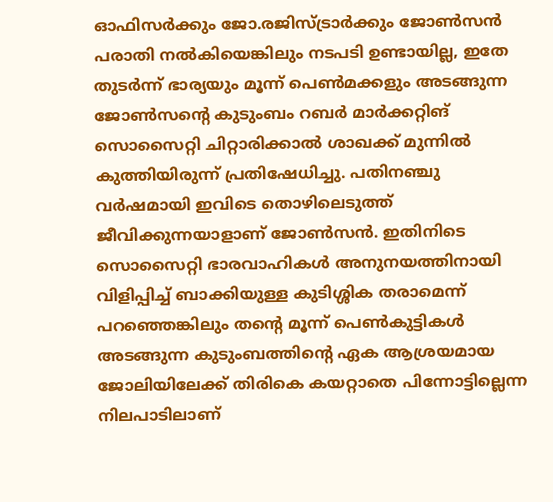ഓഫിസർക്കും ജോ.രജിസ്ട്രാർക്കും ജോൺസൻ പരാതി നൽകിയെങ്കിലും നടപടി ഉണ്ടായില്ല, ഇതേ തുടർന്ന് ഭാര്യയും മൂന്ന് പെൺമക്കളും അടങ്ങുന്ന ജോൺസന്റെ കുടുംബം റബർ മാർക്കറ്റിങ് സൊസൈറ്റി ചിറ്റാരിക്കാൽ ശാഖക്ക് മുന്നിൽ കുത്തിയിരുന്ന് പ്രതിഷേധിച്ചു. പതിനഞ്ചു വർഷമായി ഇവിടെ തൊഴിലെടുത്ത് ജീവിക്കുന്നയാളാണ് ജോൺസൻ. ഇതിനിടെ സൊസൈറ്റി ഭാരവാഹികൾ അനുനയത്തിനായി വിളിപ്പിച്ച് ബാക്കിയുള്ള കുടിശ്ശിക തരാമെന്ന് പറഞ്ഞെങ്കിലും തന്റെ മൂന്ന് പെൺകുട്ടികൾ അടങ്ങുന്ന കുടുംബത്തിന്റെ ഏക ആശ്രയമായ ജോലിയിലേക്ക് തിരികെ കയറ്റാതെ പിന്നോട്ടില്ലെന്ന നിലപാടിലാണ്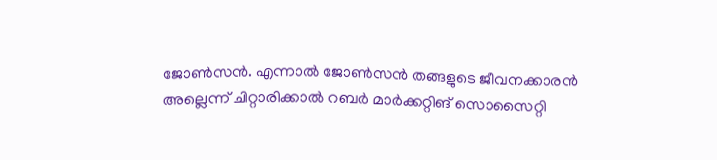ജോൺസൻ. എന്നാൽ ജോൺസൻ തങ്ങളുടെ ജീവനക്കാരൻ അല്ലെന്ന് ചിറ്റാരിക്കാൽ റബർ മാർക്കറ്റിങ് സൊസൈറ്റി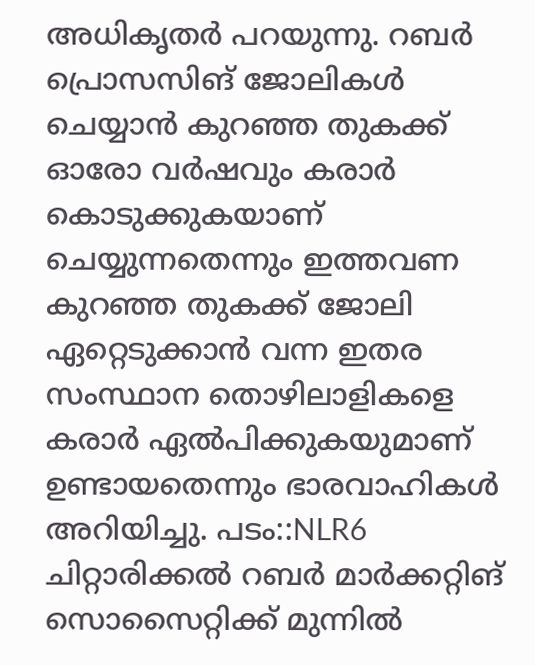അധികൃതർ പറയുന്നു. റബർ പ്രൊസസിങ് ജോലികൾ ചെയ്യാൻ കുറഞ്ഞ തുകക്ക് ഓരോ വർഷവും കരാർ കൊടുക്കുകയാണ് ചെയ്യുന്നതെന്നും ഇത്തവണ കുറഞ്ഞ തുകക്ക് ജോലി ഏറ്റെടുക്കാൻ വന്ന ഇതര സംസ്ഥാന തൊഴിലാളികളെ കരാർ ഏൽപിക്കുകയുമാണ് ഉണ്ടായതെന്നും ഭാരവാഹികൾ അറിയിച്ചു. പടം::NLR6 ചിറ്റാരിക്കൽ റബർ മാർക്കറ്റിങ് സൊസൈറ്റിക്ക് മുന്നിൽ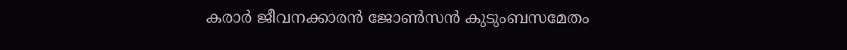കരാർ ജീവനക്കാരൻ ജോൺസൻ കുടുംബസമേതം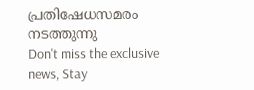പ്രതിഷേധസമരം നടത്തുന്നു
Don't miss the exclusive news, Stay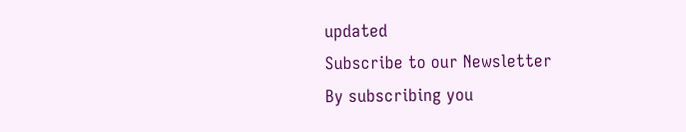updated
Subscribe to our Newsletter
By subscribing you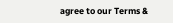agree to our Terms &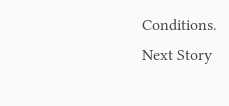Conditions.
Next Story